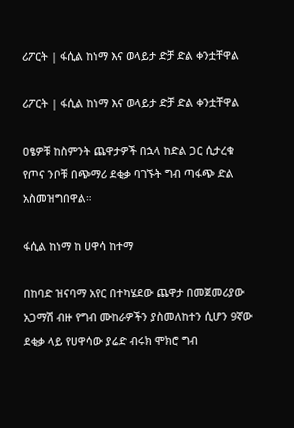ሪፖርት | ፋሲል ከነማ እና ወላይታ ድቻ ድል ቀንቷቸዋል

ሪፖርት | ፋሲል ከነማ እና ወላይታ ድቻ ድል ቀንቷቸዋል

ዐፄዎቹ ከስምንት ጨዋታዎች በኋላ ከድል ጋር ሲታረቁ የጦና ንቦቹ በጭማሪ ደቂቃ ባገኙት ግብ ጣፋጭ ድል አስመዝግበዋል።

ፋሲል ከነማ ከ ሀዋሳ ከተማ

በከባድ ዝናባማ አየር በተካሄደው ጨዋታ በመጀመሪያው አጋማሽ ብዙ የግብ ሙከራዎችን ያስመለከተን ሲሆን 9ኛው ደቂቃ ላይ የሀዋሳው ያሬድ ብሩክ ሞክሮ ግብ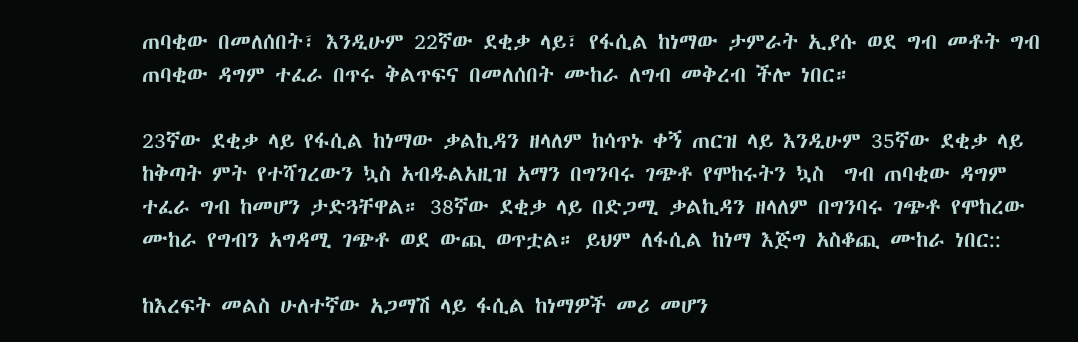ጠባቂው በመለሰበት፣ እንዲሁም 22ኛው ደቂቃ ላይ፣ የፋሲል ከነማው ታምራት ኢያሱ ወደ ግብ መቶት ግብ ጠባቂው ዳግም ተፈራ በጥሩ ቅልጥፍና በመለሰበት ሙከራ ለግብ መቅረብ ችሎ ነበር።

23ኛው ደቂቃ ላይ የፋሲል ከነማው ቃልኪዳን ዘላለም ከሳጥኑ ቀኝ ጠርዝ ላይ እንዲሁም 35ኛው ደቂቃ ላይ ከቅጣት ምት የተሻገረውን ኳስ አብዱልአዚዝ አማን በግንባሩ ገጭቶ የሞከሩትን ኳስ  ግብ ጠባቂው ዳግም ተፈራ ግብ ከመሆን ታድጓቸዋል። 38ኛው ደቂቃ ላይ በድጋሚ ቃልኪዳን ዘላለም በግንባሩ ገጭቶ የሞከረው ሙከራ የግብን አግዳሚ ገጭቶ ወደ ውጪ ወጥቷል። ይህም ለፋሲል ከነማ እጅግ አስቆጪ ሙከራ ነበር::

ከእረፍት መልስ ሁለተኛው አጋማሽ ላይ ፋሲል ከነማዎች መሪ መሆን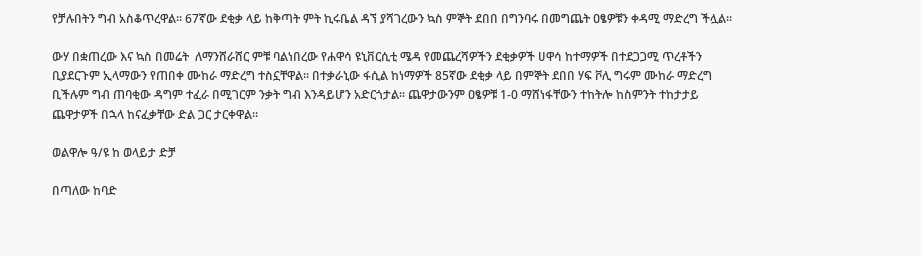የቻሉበትን ግብ አስቆጥረዋል። 67ኛው ደቂቃ ላይ ከቅጣት ምት ኪሩቤል ዳኘ ያሻገረውን ኳስ ምኞት ደበበ በግንባሩ በመግጨት ዐፄዎቹን ቀዳሚ ማድረግ ችሏል።

ውሃ በቋጠረው እና ኳስ በመሬት  ለማንሸራሸር ምቹ ባልነበረው የሐዋሳ ዩኒቨርሲቲ ሜዳ የመጨረሻዎችን ደቂቃዎች ሀዋሳ ከተማዎች በተደጋጋሚ ጥረቶችን ቢያደርጉም ኢላማውን የጠበቀ ሙከራ ማድረግ ተስኗቸዋል። በተቃራኒው ፋሲል ከነማዎች 85ኛው ደቂቃ ላይ በምኞት ደበበ ሃፍ ቮሊ ግሩም ሙከራ ማድረግ ቢችሉም ግብ ጠባቂው ዳግም ተፈራ በሚገርም ንቃት ግብ እንዳይሆን አድርጎታል። ጨዋታውንም ዐፄዎቹ 1-0 ማሸነፋቸውን ተከትሎ ከስምንት ተከታታይ ጨዋታዎች በኋላ ከናፈቃቸው ድል ጋር ታርቀዋል።

ወልዋሎ ዓ/ዩ ከ ወላይታ ድቻ

በጣለው ከባድ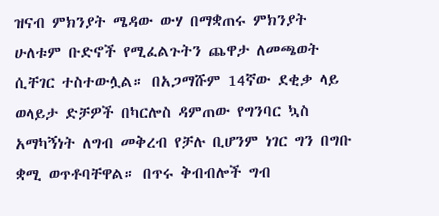ዝናብ ምክንያት ሜዳው ውሃ በማቋጠሩ ምክንያት ሁለቱም ቡድኖች የሚፈልጉትን ጨዋታ ለመጫወት ሲቸገር ተስተውሏል። በአጋማሹም 14ኛው ደቂቃ ላይ ወላይታ ድቻዎች በካርሎስ ዳምጠው የግንባር ኳስ አማካኝነት ለግብ መቅረብ የቻሉ ቢሆንም ነገር ግን በግቡ ቋሚ ወጥቶባቸዋል። በጥሩ ቅብብሎች ግብ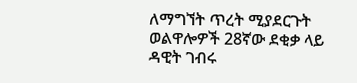ለማግኘት ጥረት ሚያደርጉት ወልዋሎዎች 28ኛው ደቂቃ ላይ ዳዊት ገብሩ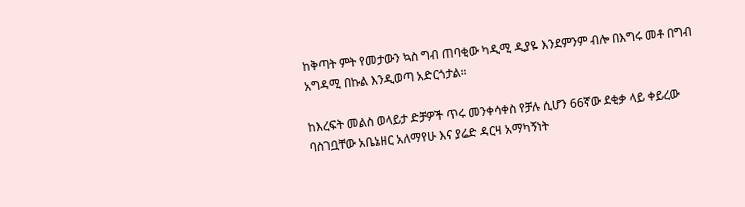ከቅጣት ምት የመታውን ኳስ ግብ ጠባቂው ካዲሚ ዲያዬ እንደምንም ብሎ በእግሩ መቶ በግብ አግዳሚ በኩል እንዲወጣ አድርጎታል።

ከእረፍት መልስ ወላይታ ድቻዎች ጥሩ መንቀሳቀስ የቻሉ ሲሆን 66ኛው ደቂቃ ላይ ቀይረው ባስገቧቸው አቤኔዘር አለማየሁ እና ያሬድ ዳርዛ አማካኝነት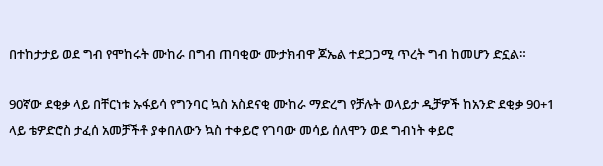በተከታታይ ወደ ግብ የሞከሩት ሙከራ በግብ ጠባቂው ሙታክብዋ ጆኤል ተደጋጋሚ ጥረት ግብ ከመሆን ድኗል።

90ኛው ደቂቃ ላይ በቸርነቱ ኡፋይሳ የግንባር ኳስ አስደናቂ ሙከራ ማድረግ የቻሉት ወላይታ ዲቻዎች ከአንድ ደቂቃ 90+1 ላይ ቴዎድሮስ ታፈሰ አመቻችቶ ያቀበለውን ኳስ ተቀይሮ የገባው መሳይ ሰለሞን ወደ ግብነት ቀይሮ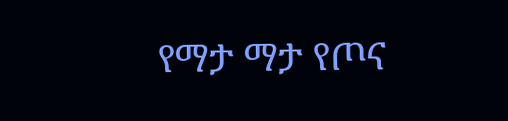የማታ ማታ የጦና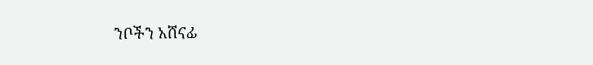ንቦችን አሸናፊ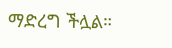ማድረግ ችሏል።